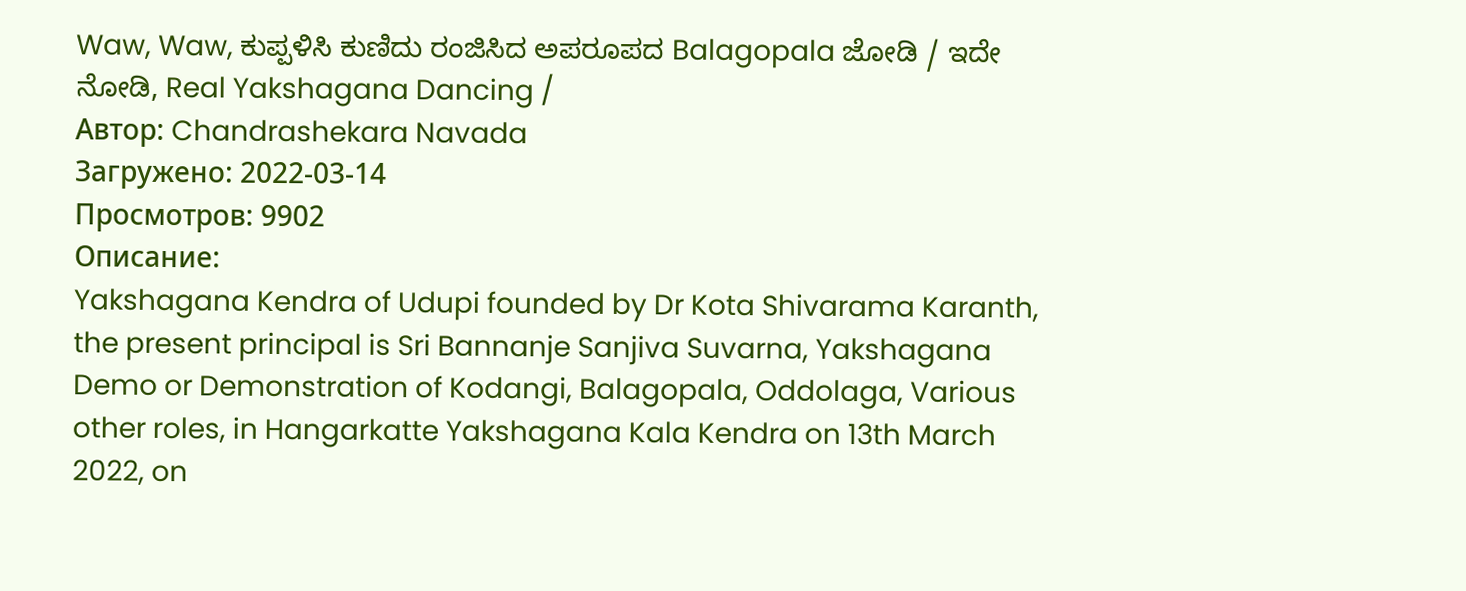Waw, Waw, ಕುಪ್ಪಳಿಸಿ ಕುಣಿದು ರಂಜಿಸಿದ ಅಪರೂಪದ Balagopala ಜೋಡಿ / ಇದೇ ನೋಡಿ, Real Yakshagana Dancing /
Автор: Chandrashekara Navada
Загружено: 2022-03-14
Просмотров: 9902
Описание:
Yakshagana Kendra of Udupi founded by Dr Kota Shivarama Karanth, the present principal is Sri Bannanje Sanjiva Suvarna, Yakshagana Demo or Demonstration of Kodangi, Balagopala, Oddolaga, Various other roles, in Hangarkatte Yakshagana Kala Kendra on 13th March 2022, on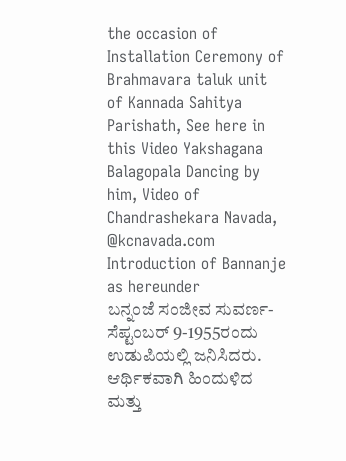the occasion of Installation Ceremony of Brahmavara taluk unit of Kannada Sahitya Parishath, See here in this Video Yakshagana Balagopala Dancing by him, Video of Chandrashekara Navada, @kcnavada.com
Introduction of Bannanje as hereunder
ಬನ್ನಂಜೆ ಸಂಜೀವ ಸುವರ್ಣ- ಸೆಪ್ಟಂಬರ್ 9-1955ರಂದು ಉಡುಪಿಯಲ್ಲಿ ಜನಿಸಿದರು. ಆರ್ಥಿಕವಾಗಿ ಹಿಂದುಳಿದ ಮತ್ತು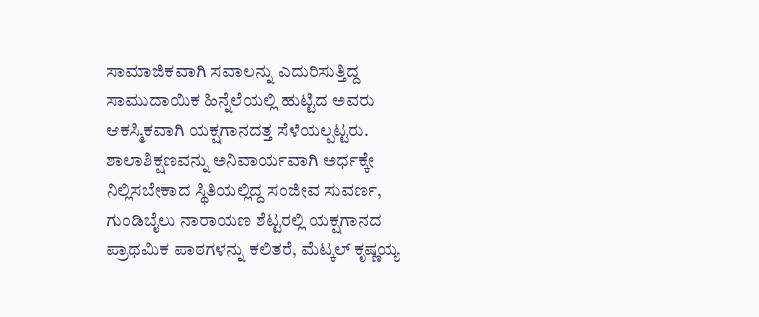ಸಾಮಾಜಿಕವಾಗಿ ಸವಾಲನ್ನು ಎದುರಿಸುತ್ತಿದ್ದ ಸಾಮುದಾಯಿಕ ಹಿನ್ನೆಲೆಯಲ್ಲಿ ಹುಟ್ಟಿದ ಅವರು ಆಕಸ್ಮಿಕವಾಗಿ ಯಕ್ಷಗಾನದತ್ತ ಸೆಳೆಯಲ್ಪಟ್ಟರು. ಶಾಲಾಶಿಕ್ಷಣವನ್ನು ಅನಿವಾರ್ಯವಾಗಿ ಅರ್ಧಕ್ಕೇ ನಿಲ್ಲಿಸಬೇಕಾದ ಸ್ಥಿತಿಯಲ್ಲಿದ್ದ ಸಂಜೀವ ಸುವರ್ಣ, ಗುಂಡಿಬೈಲು ನಾರಾಯಣ ಶೆಟ್ಟರಲ್ಲಿ ಯಕ್ಷಗಾನದ ಪ್ರಾಥಮಿಕ ಪಾಠಗಳನ್ನು ಕಲಿತರೆ, ಮೆಟ್ಕಲ್ ಕೃಷ್ಣಯ್ಯ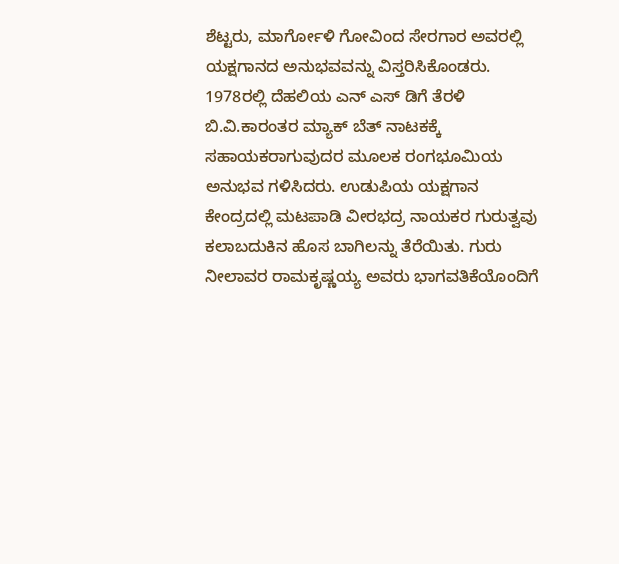ಶೆಟ್ಟರು, ಮಾರ್ಗೋಳಿ ಗೋವಿಂದ ಸೇರಗಾರ ಅವರಲ್ಲಿ ಯಕ್ಷಗಾನದ ಅನುಭವವನ್ನು ವಿಸ್ತರಿಸಿಕೊಂಡರು. 1978ರಲ್ಲಿ ದೆಹಲಿಯ ಎನ್ ಎಸ್ ಡಿಗೆ ತೆರಳಿ ಬಿ.ವಿ.ಕಾರಂತರ ಮ್ಯಾಕ್ ಬೆತ್ ನಾಟಕಕ್ಕೆ ಸಹಾಯಕರಾಗುವುದರ ಮೂಲಕ ರಂಗಭೂಮಿಯ ಅನುಭವ ಗಳಿಸಿದರು. ಉಡುಪಿಯ ಯಕ್ಷಗಾನ ಕೇಂದ್ರದಲ್ಲಿ ಮಟಪಾಡಿ ವೀರಭದ್ರ ನಾಯಕರ ಗುರುತ್ವವು ಕಲಾಬದುಕಿನ ಹೊಸ ಬಾಗಿಲನ್ನು ತೆರೆಯಿತು. ಗುರು ನೀಲಾವರ ರಾಮಕೃಷ್ಣಯ್ಯ ಅವರು ಭಾಗವತಿಕೆಯೊಂದಿಗೆ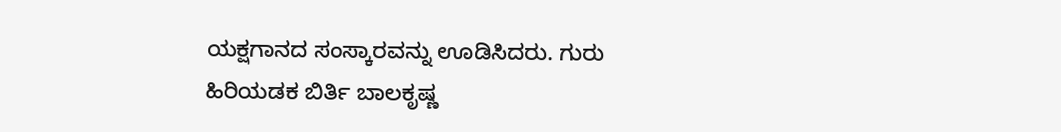ಯಕ್ಷಗಾನದ ಸಂಸ್ಕಾರವನ್ನು ಊಡಿಸಿದರು. ಗುರು ಹಿರಿಯಡಕ ಬಿರ್ತಿ ಬಾಲಕೃಷ್ಣ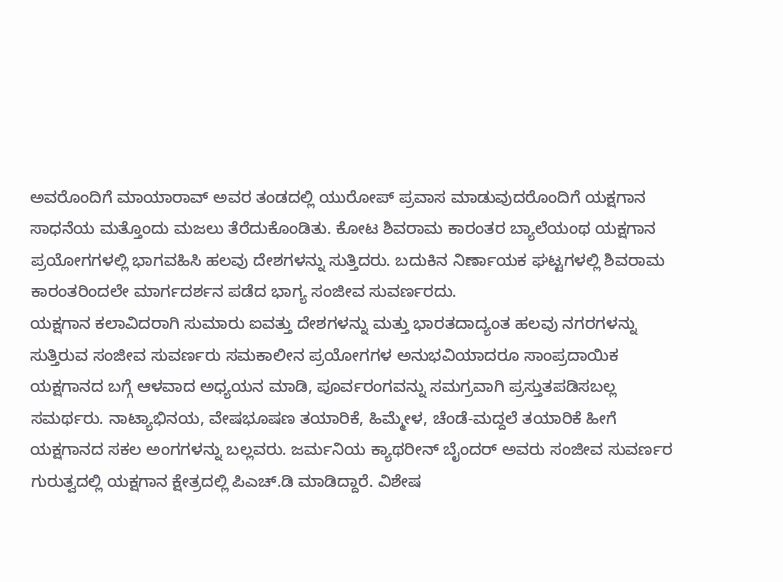ಅವರೊಂದಿಗೆ ಮಾಯಾರಾವ್ ಅವರ ತಂಡದಲ್ಲಿ ಯುರೋಪ್ ಪ್ರವಾಸ ಮಾಡುವುದರೊಂದಿಗೆ ಯಕ್ಷಗಾನ ಸಾಧನೆಯ ಮತ್ತೊಂದು ಮಜಲು ತೆರೆದುಕೊಂಡಿತು. ಕೋಟ ಶಿವರಾಮ ಕಾರಂತರ ಬ್ಯಾಲೆಯಂಥ ಯಕ್ಷಗಾನ ಪ್ರಯೋಗಗಳಲ್ಲಿ ಭಾಗವಹಿಸಿ ಹಲವು ದೇಶಗಳನ್ನು ಸುತ್ತಿದರು. ಬದುಕಿನ ನಿರ್ಣಾಯಕ ಘಟ್ಟಗಳಲ್ಲಿ ಶಿವರಾಮ ಕಾರಂತರಿಂದಲೇ ಮಾರ್ಗದರ್ಶನ ಪಡೆದ ಭಾಗ್ಯ ಸಂಜೀವ ಸುವರ್ಣರದು.
ಯಕ್ಷಗಾನ ಕಲಾವಿದರಾಗಿ ಸುಮಾರು ಐವತ್ತು ದೇಶಗಳನ್ನು ಮತ್ತು ಭಾರತದಾದ್ಯಂತ ಹಲವು ನಗರಗಳನ್ನು ಸುತ್ತಿರುವ ಸಂಜೀವ ಸುವರ್ಣರು ಸಮಕಾಲೀನ ಪ್ರಯೋಗಗಳ ಅನುಭವಿಯಾದರೂ ಸಾಂಪ್ರದಾಯಿಕ ಯಕ್ಷಗಾನದ ಬಗ್ಗೆ ಆಳವಾದ ಅಧ್ಯಯನ ಮಾಡಿ, ಪೂರ್ವರಂಗವನ್ನು ಸಮಗ್ರವಾಗಿ ಪ್ರಸ್ತುತಪಡಿಸಬಲ್ಲ ಸಮರ್ಥರು. ನಾಟ್ಯಾಭಿನಯ, ವೇಷಭೂಷಣ ತಯಾರಿಕೆ, ಹಿಮ್ಮೇಳ, ಚೆಂಡೆ-ಮದ್ದಲೆ ತಯಾರಿಕೆ ಹೀಗೆ ಯಕ್ಷಗಾನದ ಸಕಲ ಅಂಗಗಳನ್ನು ಬಲ್ಲವರು. ಜರ್ಮನಿಯ ಕ್ಯಾಥರೀನ್ ಬೈಂದರ್ ಅವರು ಸಂಜೀವ ಸುವರ್ಣರ ಗುರುತ್ವದಲ್ಲಿ ಯಕ್ಷಗಾನ ಕ್ಷೇತ್ರದಲ್ಲಿ ಪಿಎಚ್.ಡಿ ಮಾಡಿದ್ದಾರೆ. ವಿಶೇಷ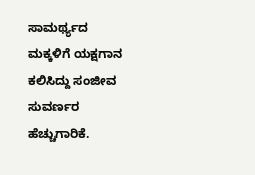ಸಾಮರ್ಥ್ಯದ ಮಕ್ಕಳಿಗೆ ಯಕ್ಷಗಾನ ಕಲಿಸಿದ್ದು ಸಂಜೀವ ಸುವರ್ಣರ ಹೆಚ್ಚುಗಾರಿಕೆ.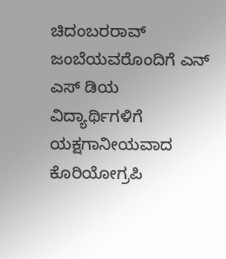ಚಿದಂಬರರಾವ್ ಜಂಬೆಯವರೊಂದಿಗೆ ಎನ್ ಎಸ್ ಡಿಯ ವಿದ್ಯಾರ್ಥಿಗಳಿಗೆ ಯಕ್ಷಗಾನೀಯವಾದ ಕೊರಿಯೋಗ್ರಪಿ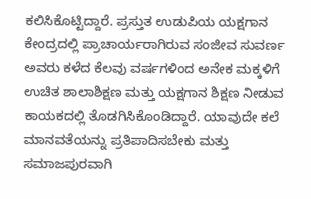ಕಲಿಸಿಕೊಟ್ಟಿದ್ದಾರೆ. ಪ್ರಸ್ತುತ ಉಡುಪಿಯ ಯಕ್ಷಗಾನ ಕೇಂದ್ರದಲ್ಲಿ ಪ್ರಾಚಾರ್ಯರಾಗಿರುವ ಸಂಜೀವ ಸುವರ್ಣ ಅವರು ಕಳೆದ ಕೆಲವು ವರ್ಷಗಳಿಂದ ಅನೇಕ ಮಕ್ಕಳಿಗೆ ಉಚಿತ ಶಾಲಾಶಿಕ್ಷಣ ಮತ್ತು ಯಕ್ಷಗಾನ ಶಿಕ್ಷಣ ನೀಡುವ ಕಾಯಕದಲ್ಲಿ ತೊಡಗಿಸಿಕೊಂಡಿದ್ದಾರೆ. ಯಾವುದೇ ಕಲೆ ಮಾನವತೆಯನ್ನು ಪ್ರತಿಪಾದಿಸಬೇಕು ಮತ್ತು ಸಮಾಜಪುರವಾಗಿ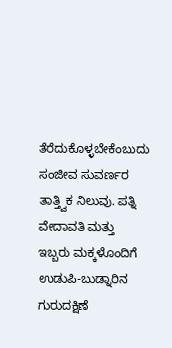ತೆರೆದುಕೊಳ್ಳಬೇಕೆಂಬುದು ಸಂಜೀವ ಸುವರ್ಣರ ತಾತ್ತ್ವಿಕ ನಿಲುವು. ಪತ್ನಿ ವೇದಾವತಿ ಮತ್ತು ಇಬ್ಬರು ಮಕ್ಕಳೊಂದಿಗೆ ಉಡುಪಿ-ಬುಡ್ನಾರಿನ ಗುರುದಕ್ಷಿಣೆ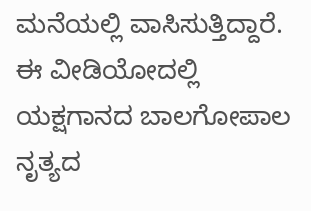ಮನೆಯಲ್ಲಿ ವಾಸಿಸುತ್ತಿದ್ದಾರೆ.
ಈ ವೀಡಿಯೋದಲ್ಲಿ ಯಕ್ಷಗಾನದ ಬಾಲಗೋಪಾಲ ನೃತ್ಯದ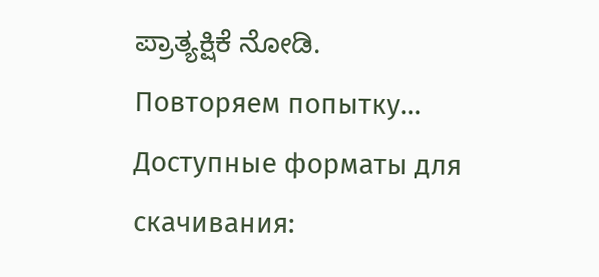ಪ್ರಾತ್ಯಕ್ಷಿಕೆ ನೋಡಿ.
Повторяем попытку...
Доступные форматы для скачивания: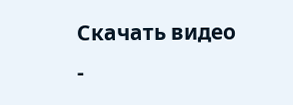Скачать видео
-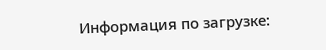Информация по загрузке: